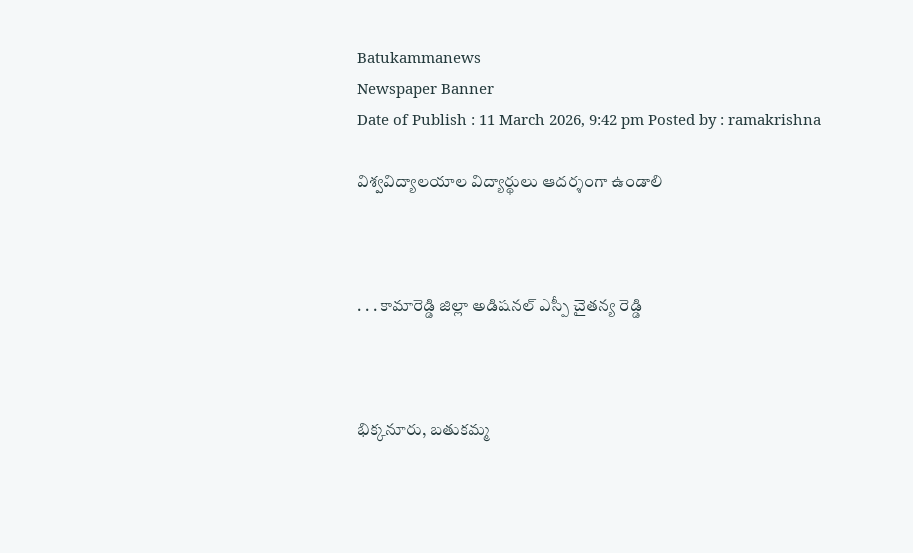Batukammanews
Newspaper Banner
Date of Publish : 11 March 2026, 9:42 pm Posted by : ramakrishna

విశ్వవిద్యాలయాల విద్యార్థులు ఆదర్శంగా ఉండాలి



. . . కామారెడ్డి జిల్లా అడిషనల్ ఎస్పీ చైతన్య రెడ్డి



భిక్కనూరు, బతుకమ్మ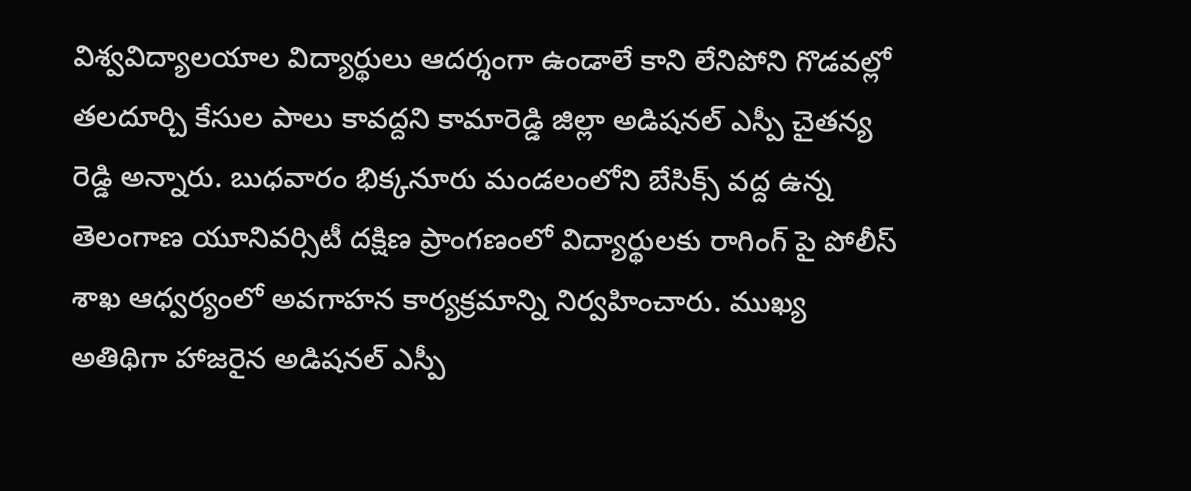విశ్వవిద్యాలయాల విద్యార్థులు ఆదర్శంగా ఉండాలే కాని లేనిపోని గొడవల్లో తలదూర్చి కేసుల పాలు కావద్దని కామారెడ్డి జిల్లా అడిషనల్ ఎస్పీ చైతన్య రెడ్డి అన్నారు. బుధవారం భిక్కనూరు మండలంలోని బేసిక్స్ వద్ద ఉన్న తెలంగాణ యూనివర్సిటీ దక్షిణ ప్రాంగణంలో విద్యార్థులకు రాగింగ్ పై పోలీస్ శాఖ ఆధ్వర్యంలో అవగాహన కార్యక్రమాన్ని నిర్వహించారు. ముఖ్య అతిథిగా హాజరైన అడిషనల్ ఎస్పీ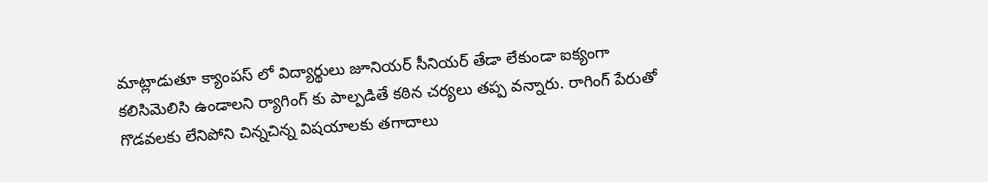మాట్లాడుతూ క్యాంపస్ లో విద్యార్థులు జూనియర్ సీనియర్ తేడా లేకుండా ఐక్యంగా కలిసిమెలిసి ఉండాలని ర్యాగింగ్ కు పాల్పడితే కఠిన చర్యలు తప్ప వన్నారు. రాగింగ్ పేరుతో గొడవలకు లేనిపోని చిన్నచిన్న విషయాలకు తగాదాలు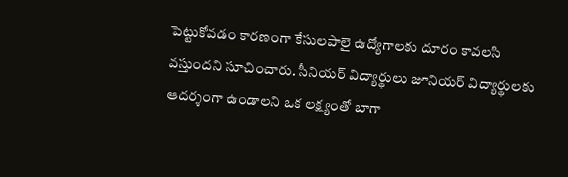పెట్టుకోవడం కారణంగా కేసులపాలై ఉద్యోగాలకు దూరం కావలసి వస్తుందని సూచించారు. సీనియర్ విద్యార్థులు జూనియర్ విద్యార్థులకు ఆదర్శంగా ఉండాలని ఒక లక్ష్యంతో బాగా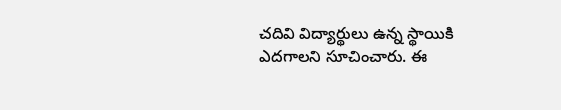చదివి విద్యార్థులు ఉన్న స్థాయికి ఎదగాలని సూచించారు. ఈ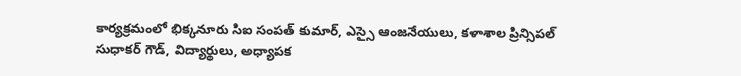కార్యక్రమంలో భిక్కనూరు సిఐ సంపత్ కుమార్, ఎస్సై ఆంజనేయులు, కళాశాల ప్రిన్సిపల్ సుధాకర్ గౌడ్, విద్యార్థులు, అధ్యాపక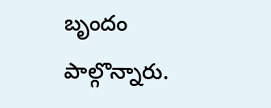బృందం పాల్గొన్నారు.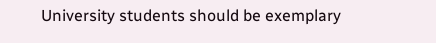University students should be exemplary